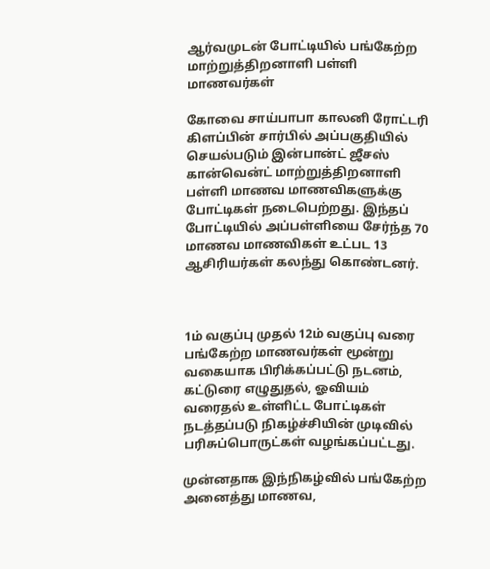ஆர்வமுடன் போட்டியில் பங்கேற்ற மாற்றுத்திறனாளி பள்ளி மாணவர்கள்

கோவை சாய்பாபா காலனி ரோட்டரி கிளப்பின் சார்பில் அப்பகுதியில் செயல்படும் இன்பான்ட் ஜீசஸ்  கான்வென்ட் மாற்றுத்திறனாளி பள்ளி மாணவ மாணவிகளுக்கு போட்டிகள் நடைபெற்றது. இந்தப் போட்டியில் அப்பள்ளியை சேர்ந்த 70 மாணவ மாணவிகள் உட்பட 13 ஆசிரியர்கள் கலந்து கொண்டனர்.



1ம் வகுப்பு முதல் 12ம் வகுப்பு வரை பங்கேற்ற மாணவர்கள் மூன்று வகையாக பிரிக்கப்பட்டு நடனம், கட்டுரை எழுதுதல், ஓவியம் வரைதல் உள்ளிட்ட போட்டிகள் நடத்தப்படு நிகழ்ச்சியின் முடிவில் பரிசுப்பொருட்கள் வழங்கப்பட்டது.

முன்னதாக இந்நிகழ்வில் பங்கேற்ற அனைத்து மாணவ,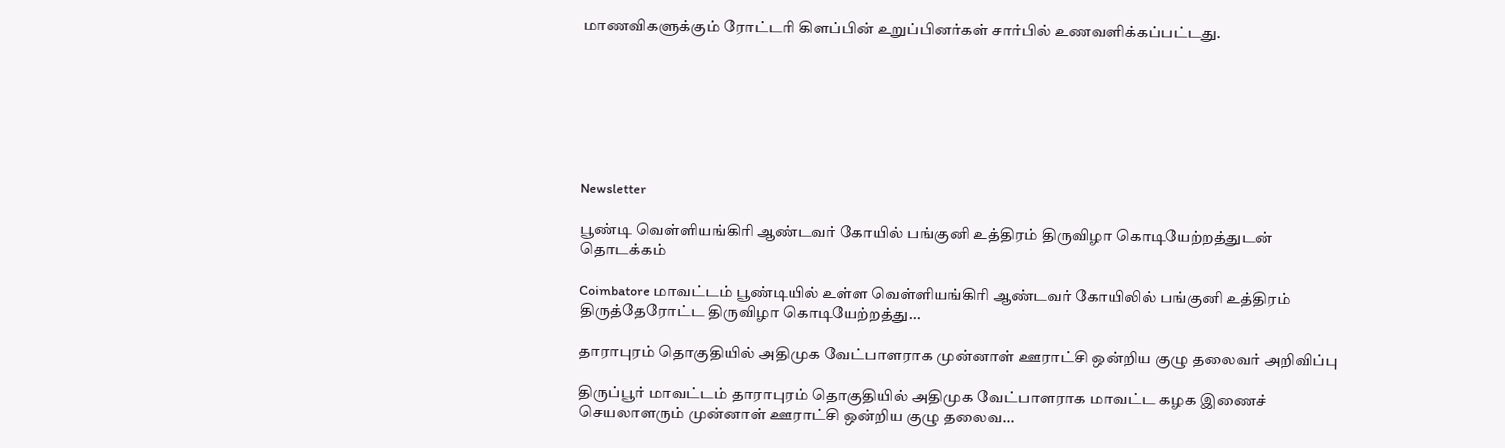மாணவிகளுக்கும் ரோட்டரி கிளப்பின் உறுப்பினர்கள் சார்பில் உணவளிக்கப்பட்டது.







Newsletter

பூண்டி வெள்ளியங்கிரி ஆண்டவர் கோயில் பங்குனி உத்திரம் திருவிழா கொடியேற்றத்துடன் தொடக்கம்

Coimbatore மாவட்டம் பூண்டியில் உள்ள வெள்ளியங்கிரி ஆண்டவர் கோயிலில் பங்குனி உத்திரம் திருத்தேரோட்ட திருவிழா கொடியேற்றத்து...

தாராபுரம் தொகுதியில் அதிமுக வேட்பாளராக முன்னாள் ஊராட்சி ஒன்றிய குழு தலைவர் அறிவிப்பு

திருப்பூர் மாவட்டம் தாராபுரம் தொகுதியில் அதிமுக வேட்பாளராக மாவட்ட கழக இணைச் செயலாளரும் முன்னாள் ஊராட்சி ஒன்றிய குழு தலைவ...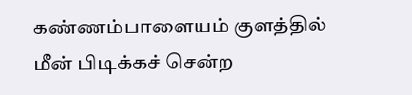கண்ணம்பாளையம் குளத்தில் மீன் பிடிக்கச் சென்ற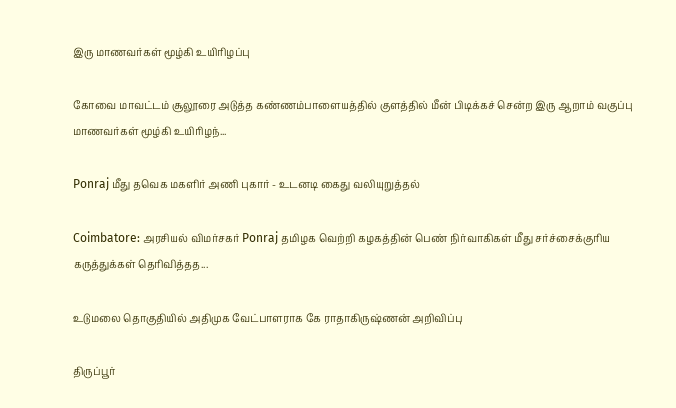இரு மாணவர்கள் மூழ்கி உயிரிழப்பு

கோவை மாவட்டம் சூலூரை அடுத்த கண்ணம்பாளையத்தில் குளத்தில் மீன் பிடிக்கச் சென்ற இரு ஆறாம் வகுப்பு மாணவர்கள் மூழ்கி உயிரிழந்...

Ponraj மீது தவெக மகளிர் அணி புகார் - உடனடி கைது வலியுறுத்தல்

Coimbatore: அரசியல் விமர்சகர் Ponraj தமிழக வெற்றி கழகத்தின் பெண் நிர்வாகிகள் மீது சர்ச்சைக்குரிய கருத்துக்கள் தெரிவித்தத...

உடுமலை தொகுதியில் அதிமுக வேட்பாளராக கே ராதாகிருஷ்ணன் அறிவிப்பு

திருப்பூர்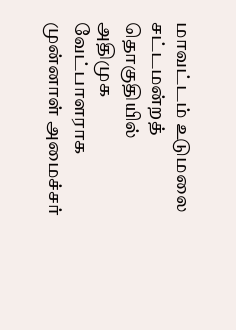மாவட்டம் உடுமலை சட்டமன்றத் தொகுதியில் அதிமுக வேட்பாளராக முன்னாள் அமைச்சர்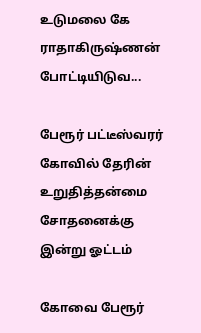உடுமலை கே ராதாகிருஷ்ணன் போட்டியிடுவ...

பேரூர் பட்டீஸ்வரர் கோவில் தேரின் உறுதித்தன்மை சோதனைக்கு இன்று ஓட்டம்

கோவை பேரூர்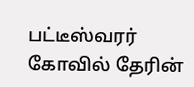பட்டீஸ்வரர் கோவில் தேரின்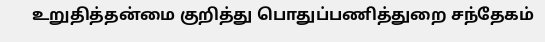உறுதித்தன்மை குறித்து பொதுப்பணித்துறை சந்தேகம்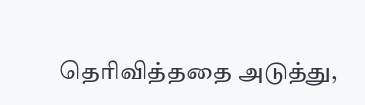தெரிவித்ததை அடுத்து,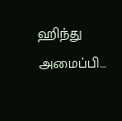ஹிந்து அமைப்பி...